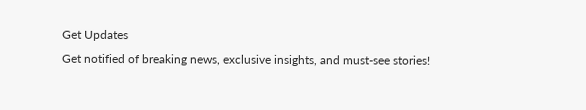Get Updates
Get notified of breaking news, exclusive insights, and must-see stories!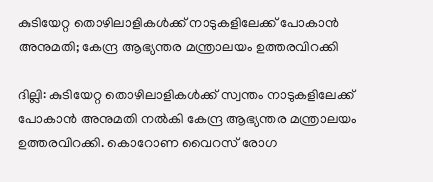കുടിയേറ്റ തൊഴിലാളികള്‍ക്ക് നാടുകളിലേക്ക് പോകാന്‍ അനുമതി; കേന്ദ്ര ആഭ്യന്തര മന്ത്രാലയം ഉത്തരവിറക്കി

ദില്ലി: കുടിയേറ്റ തൊഴിലാളികള്‍ക്ക് സ്വന്തം നാടുകളിലേക്ക് പോകാന്‍ അനുമതി നല്‍കി കേന്ദ്ര ആഭ്യന്തര മന്ത്രാലയം ഉത്തരവിറക്കി. കൊറോണ വൈറസ് രോഗ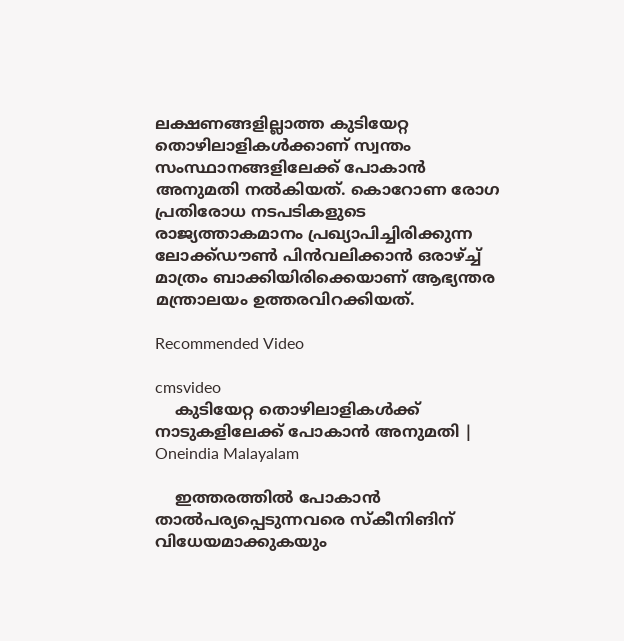ലക്ഷണങ്ങളില്ലാത്ത കുടിയേറ്റ തൊഴിലാളികള്‍ക്കാണ് സ്വന്തം സംസ്ഥാനങ്ങളിലേക്ക് പോകാന്‍ അനുമതി നല്‍കിയത്. കൊറോണ രോഗ പ്രതിരോധ നടപടികളുടെ രാജ്യത്താകമാനം പ്രഖ്യാപിച്ചിരിക്കുന്ന ലോക്ക്ഡൗണ്‍ പിന്‍വലിക്കാന്‍ ഒരാഴ്ച്ച് മാത്രം ബാക്കിയിരിക്കെയാണ് ആഭ്യന്തര മന്ത്രാലയം ഉത്തരവിറക്കിയത്.

Recommended Video

cmsvideo
    കുടിയേറ്റ തൊഴിലാളികള്‍ക്ക് നാടുകളിലേക്ക് പോകാന്‍ അനുമതി | Oneindia Malayalam

    ഇത്തരത്തില്‍ പോകാന്‍ താല്‍പര്യപ്പെടുന്നവരെ സ്‌കീനിങിന് വിധേയമാക്കുകയും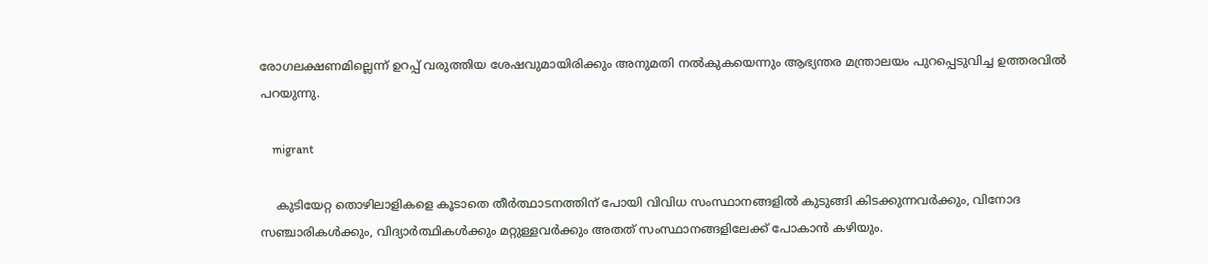രോഗലക്ഷണമില്ലെന്ന് ഉറപ്പ് വരുത്തിയ ശേഷവുമായിരിക്കും അനുമതി നല്‍കുകയെന്നും ആഭ്യന്തര മന്ത്രാലയം പുറപ്പെടുവിച്ച ഉത്തരവില്‍ പറയുന്നു.

    migrant

    കുടിയേറ്റ തൊഴിലാളികളെ കൂടാതെ തീര്‍ത്ഥാടനത്തിന് പോയി വിവിധ സംസ്ഥാനങ്ങളില്‍ കുടുങ്ങി കിടക്കുന്നവര്‍ക്കും, വിനോദ സഞ്ചാരികള്‍ക്കും, വിദ്യാര്‍ത്ഥികള്‍ക്കും മറ്റുള്ളവര്‍ക്കും അതത് സംസ്ഥാനങ്ങളിലേക്ക് പോകാന്‍ കഴിയും.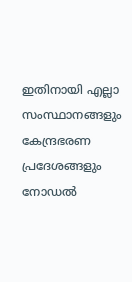ഇതിനായി എല്ലാ സംസ്ഥാനങ്ങളും കേന്ദ്രഭരണ പ്രദേശങ്ങളും നോഡല്‍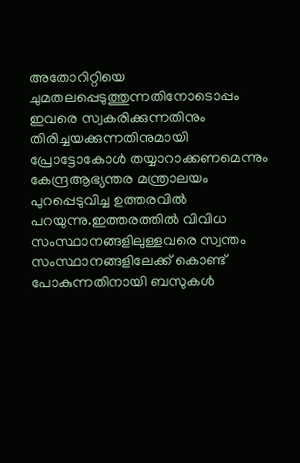അതോറിറ്റിയെ ചുമതലപ്പെടുത്തുന്നതിനോടൊപ്പം ഇവരെ സ്വകരിക്കുന്നതിനും തിരിച്ചയക്കുന്നതിനുമായി പ്രോട്ടോകോള്‍ തയ്യാറാക്കണമെന്നും കേന്ദ്രആഭ്യന്തര മന്ത്രാലയം പുറപ്പെടുവിച്ച ഉത്തരവില്‍ പറയുന്നു.ഇത്തരത്തില്‍ വിവിധ സംസ്ഥാനങ്ങളിലുള്ളവരെ സ്വന്തം സംസ്ഥാനങ്ങളിലേക്ക് കൊണ്ട് പോകുന്നതിനായി ബസുകള്‍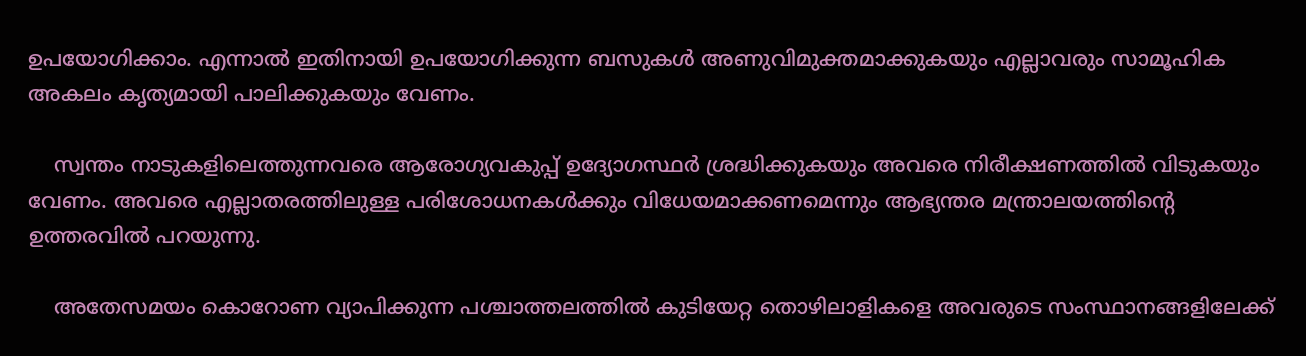ഉപയോഗിക്കാം. എന്നാല്‍ ഇതിനായി ഉപയോഗിക്കുന്ന ബസുകള്‍ അണുവിമുക്തമാക്കുകയും എല്ലാവരും സാമൂഹിക അകലം കൃത്യമായി പാലിക്കുകയും വേണം.

    സ്വന്തം നാടുകളിലെത്തുന്നവരെ ആരോഗ്യവകുപ്പ് ഉദ്യോഗസ്ഥര്‍ ശ്രദ്ധിക്കുകയും അവരെ നിരീക്ഷണത്തില്‍ വിടുകയും വേണം. അവരെ എല്ലാതരത്തിലുള്ള പരിശോധനകള്‍ക്കും വിധേയമാക്കണമെന്നും ആഭ്യന്തര മന്ത്രാലയത്തിന്റെ ഉത്തരവില്‍ പറയുന്നു.

    അതേസമയം കൊറോണ വ്യാപിക്കുന്ന പശ്ചാത്തലത്തില്‍ കുടിയേറ്റ തൊഴിലാളികളെ അവരുടെ സംസ്ഥാനങ്ങളിലേക്ക്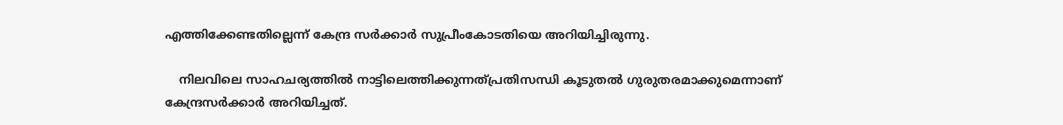എത്തിക്കേണ്ടതില്ലെന്ന് കേന്ദ്ര സര്‍ക്കാര്‍ സുപ്രീംകോടതിയെ അറിയിച്ചിരുന്നു.

    നിലവിലെ സാഹചര്യത്തില്‍ നാട്ടിലെത്തിക്കുന്നത്പ്രതിസന്ധി കൂടുതല്‍ ഗുരുതരമാക്കുമെന്നാണ് കേന്ദ്രസര്‍ക്കാര്‍ അറിയിച്ചത്.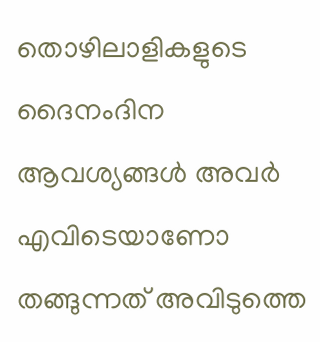തൊഴിലാളികളുടെ ദൈനംദിന ആവശ്യങ്ങള്‍ അവര്‍ എവിടെയാണോ തങ്ങുന്നത് അവിടുത്തെ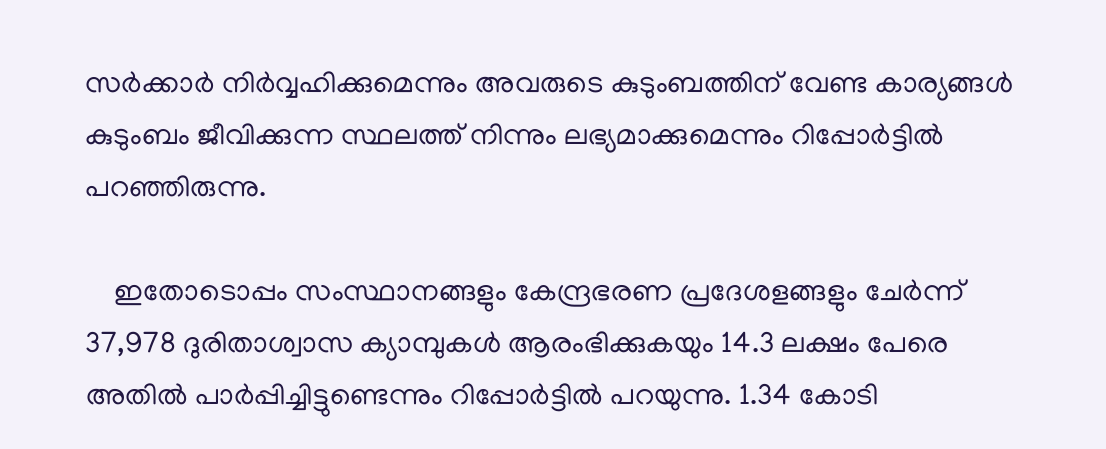സര്‍ക്കാര്‍ നിര്‍വ്വഹിക്കുമെന്നും അവരുടെ കുടുംബത്തിന് വേണ്ട കാര്യങ്ങള്‍ കുടുംബം ജീവിക്കുന്ന സ്ഥലത്ത് നിന്നും ലഭ്യമാക്കുമെന്നും റിപ്പോര്‍ട്ടില്‍ പറഞ്ഞിരുന്നു.

    ഇതോടൊപ്പം സംസ്ഥാനങ്ങളും കേന്ദ്രഭരണ പ്രദേശളങ്ങളും ചേര്‍ന്ന് 37,978 ദുരിതാശ്വാസ ക്യാമ്പുകള്‍ ആരംഭിക്കുകയും 14.3 ലക്ഷം പേരെ അതില്‍ പാര്‍പ്പിച്ചിട്ടുണ്ടെന്നും റിപ്പോര്‍ട്ടില്‍ പറയുന്നു. 1.34 കോടി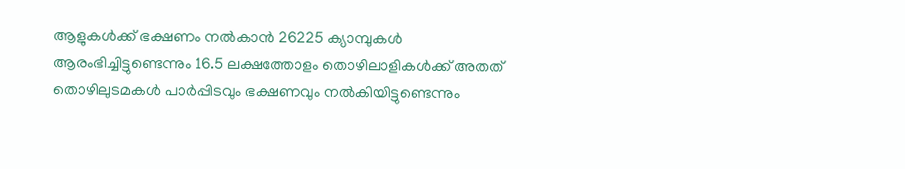ആളുകള്‍ക്ക് ഭക്ഷണം നല്‍കാന്‍ 26225 ക്യാമ്പുകള്‍ ആരംഭിച്ചിട്ടുണ്ടെന്നും 16.5 ലക്ഷത്തോളം തൊഴിലാളികള്‍ക്ക് അതത് തൊഴിലുടമകള്‍ പാര്‍പ്പിടവും ഭക്ഷണവും നല്‍കിയിട്ടുണ്ടെന്നും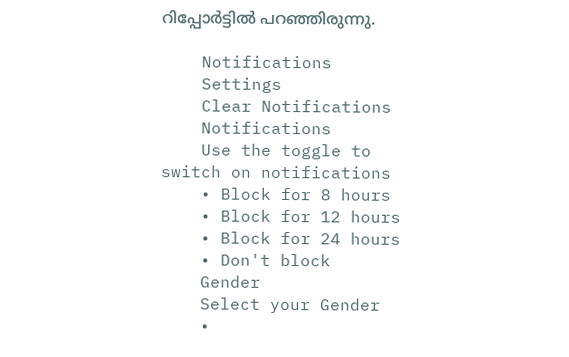റിപ്പോര്‍ട്ടില്‍ പറഞ്ഞിരുന്നു.

    Notifications
    Settings
    Clear Notifications
    Notifications
    Use the toggle to switch on notifications
    • Block for 8 hours
    • Block for 12 hours
    • Block for 24 hours
    • Don't block
    Gender
    Select your Gender
    •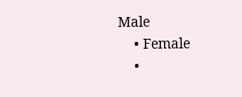Male
    • Female
    •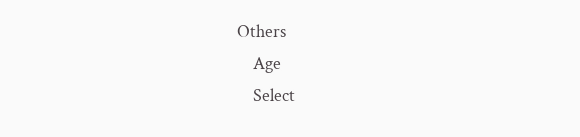Others
    Age
    Select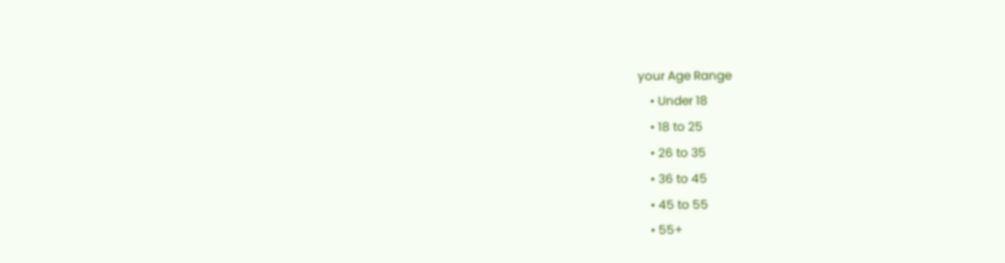your Age Range
    • Under 18
    • 18 to 25
    • 26 to 35
    • 36 to 45
    • 45 to 55
    • 55+